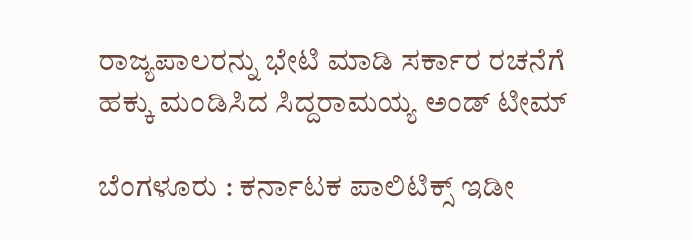ರಾಜ್ಯಪಾಲರನ್ನು ಭೇಟಿ ಮಾಡಿ ಸರ್ಕಾರ ರಚನೆಗೆ ಹಕ್ಕು ಮಂಡಿಸಿದ ಸಿದ್ದರಾಮಯ್ಯ ಅಂಡ್ ಟೀಮ್

ಬೆಂಗಳೂರು : ಕರ್ನಾಟಕ ಪಾಲಿಟಿಕ್ಸ್ ಇಡೀ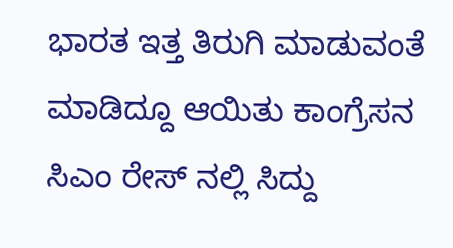ಭಾರತ ಇತ್ತ ತಿರುಗಿ ಮಾಡುವಂತೆ ಮಾಡಿದ್ದೂ ಆಯಿತು ಕಾಂಗ್ರೆಸನ ಸಿಎಂ ರೇಸ್ ನಲ್ಲಿ ಸಿದ್ದು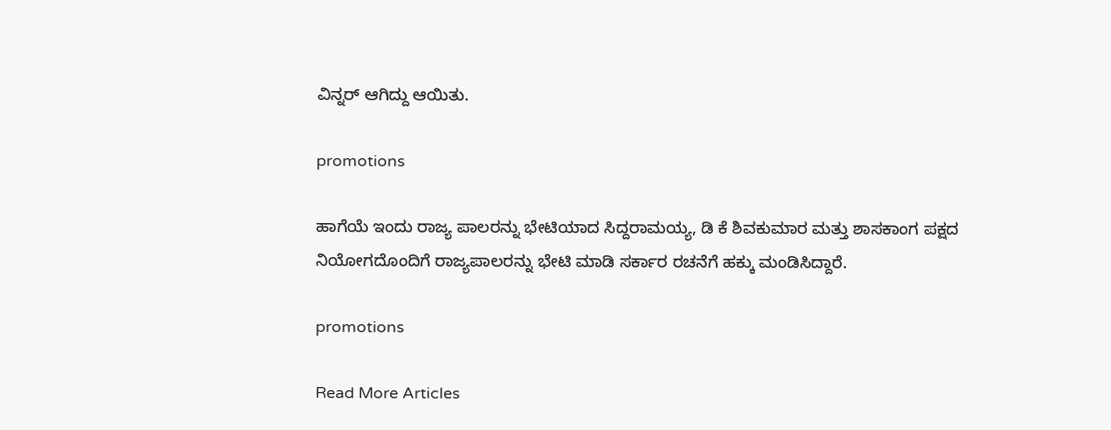ವಿನ್ನರ್ ಆಗಿದ್ದು ಆಯಿತು.

promotions

ಹಾಗೆಯೆ ಇಂದು ರಾಜ್ಯ ಪಾಲರನ್ನು ಭೇಟಿಯಾದ ಸಿದ್ದರಾಮಯ್ಯ, ಡಿ ಕೆ ಶಿವಕುಮಾರ ಮತ್ತು ಶಾಸಕಾಂಗ ಪಕ್ಷದ ನಿಯೋಗದೊಂದಿಗೆ ರಾಜ್ಯಪಾಲರನ್ನು ಭೇಟಿ ಮಾಡಿ ಸರ್ಕಾರ ರಚನೆಗೆ ಹಕ್ಕು ಮಂಡಿಸಿದ್ದಾರೆ.

promotions

Read More Articles